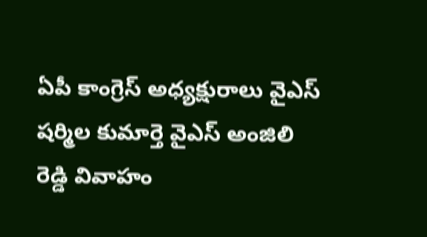ఏపీ కాంగ్రెస్ అధ్యక్షురాలు వైఎస్ షర్మిల కుమార్తె వైఎస్ అంజిలి రెడ్డి వివాహం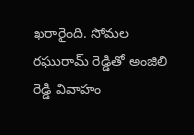ఖరారైంది. సోమల రఘురామ్ రెడ్డితో అంజిలి రెడ్డి వివాహం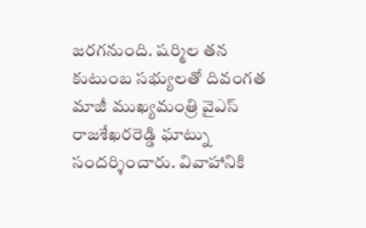జరగనుంది. షర్మిల తన కుటుంబ సభ్యులతో దివంగత మాజీ ముఖ్యమంత్రి వైఎస్ రాజశేఖరరెడ్డి ఘాట్ను సందర్శించారు. వివాహానికి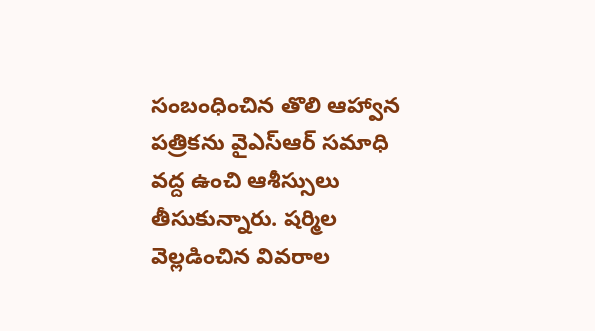సంబంధించిన తొలి ఆహ్వాన పత్రికను వైఎస్ఆర్ సమాధి వద్ద ఉంచి ఆశీస్సులు తీసుకున్నారు. షర్మిల వెల్లడించిన వివరాల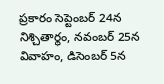ప్రకారం సెప్టెంబర్ 24న నిశ్చితార్థం, నవంబర్ 25న వివాహం, డిసెంబర్ 5న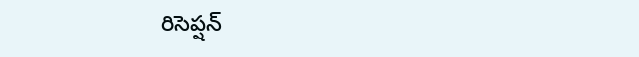రిసెప్షన్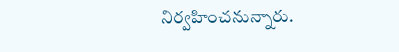నిర్వహించనున్నారు.